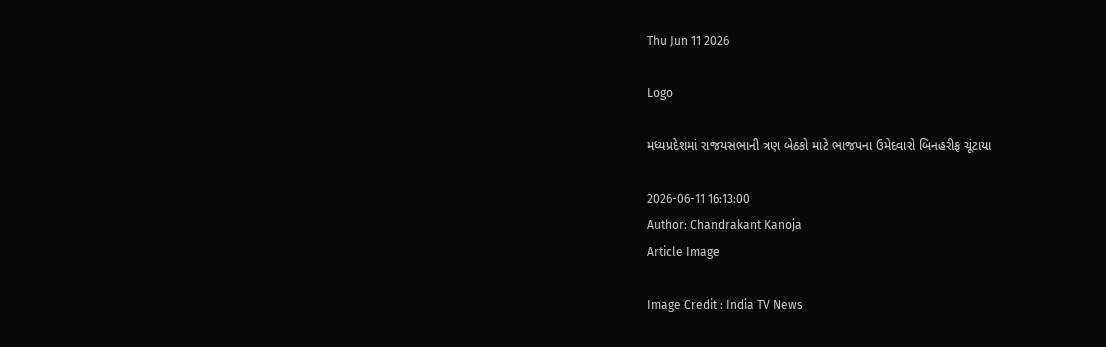Thu Jun 11 2026

Logo

મધ્યપ્રદેશમાં રાજયસભાની ત્રણ બેઠકો માટે ભાજપના ઉમેદવારો બિનહરીફ ચૂંટાયા

2026-06-11 16:13:00
Author: Chandrakant Kanoja
Article Image

Image Credit : India TV News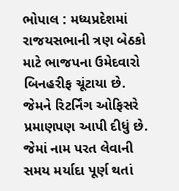ભોપાલ : મધ્યપ્રદેશમાં રાજયસભાની ત્રણ બેઠકો માટે ભાજપના ઉમેદવારો બિનહરીફ ચૂંટાયા છે. જેમને રિટર્નિંગ ઓફિસરે પ્રમાણપણ આપી દીધું છે. જેમાં નામ પરત લેવાની સમય મર્યાદા પૂર્ણ થતાં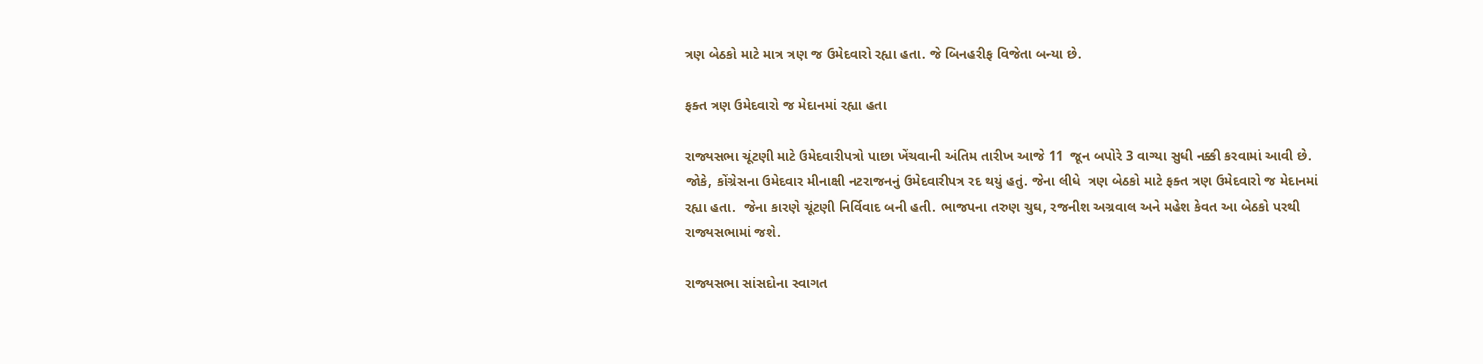ત્રણ બેઠકો માટે માત્ર ત્રણ જ ઉમેદવારો રહ્યા હતા. જે બિનહરીફ વિજેતા બન્યા છે.

ફક્ત ત્રણ ઉમેદવારો જ મેદાનમાં રહ્યા હતા

રાજ્યસભા ચૂંટણી માટે ઉમેદવારીપત્રો પાછા ખેંચવાની અંતિમ તારીખ આજે 11  જૂન બપોરે 3 વાગ્યા સુધી નક્કી કરવામાં આવી છે. જોકે, કોંગ્રેસના ઉમેદવાર મીનાક્ષી નટરાજનનું ઉમેદવારીપત્ર રદ થયું હતું. જેના લીધે  ત્રણ બેઠકો માટે ફક્ત ત્રણ ઉમેદવારો જ મેદાનમાં રહ્યા હતા.  જેના કારણે ચૂંટણી નિર્વિવાદ બની હતી. ભાજપના તરુણ ચુઘ, રજનીશ અગ્રવાલ અને મહેશ કેવત આ બેઠકો પરથી રાજ્યસભામાં જશે.

રાજ્યસભા સાંસદોના સ્વાગત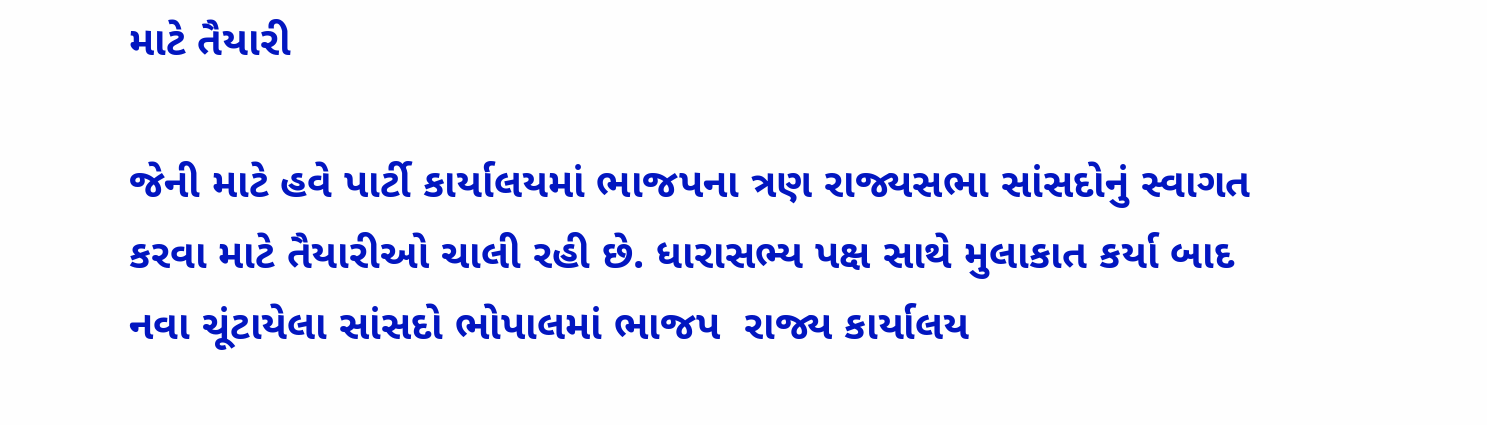માટે તૈયારી

જેની માટે હવે પાર્ટી કાર્યાલયમાં ભાજપના ત્રણ રાજ્યસભા સાંસદોનું સ્વાગત કરવા માટે તૈયારીઓ ચાલી રહી છે. ધારાસભ્ય પક્ષ સાથે મુલાકાત કર્યા બાદ  નવા ચૂંટાયેલા સાંસદો ભોપાલમાં ભાજપ  રાજ્ય કાર્યાલય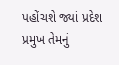પહોંચશે જ્યાં પ્રદેશ પ્રમુખ તેમનું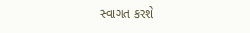સ્વાગત કરશે